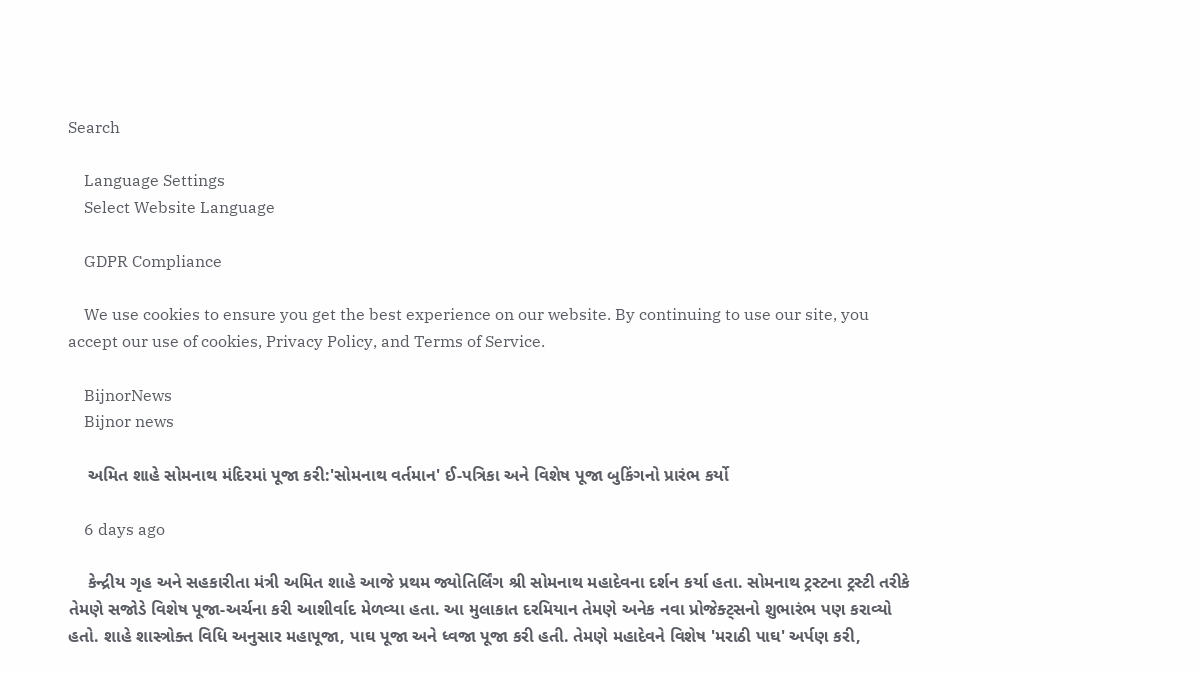Search

    Language Settings
    Select Website Language

    GDPR Compliance

    We use cookies to ensure you get the best experience on our website. By continuing to use our site, you accept our use of cookies, Privacy Policy, and Terms of Service.

    BijnorNews
    Bijnor news

    અમિત શાહે સોમનાથ મંદિરમાં પૂજા કરી:'સોમનાથ વર્તમાન' ઈ-પત્રિકા અને વિશેષ પૂજા બુકિંગનો પ્રારંભ કર્યો

    6 days ago

    કેન્દ્રીય ગૃહ અને સહકારીતા મંત્રી અમિત શાહે આજે પ્રથમ જ્યોતિર્લિંગ શ્રી સોમનાથ મહાદેવના દર્શન કર્યા હતા. સોમનાથ ટ્રસ્ટના ટ્રસ્ટી તરીકે તેમણે સજોડે વિશેષ પૂજા-અર્ચના કરી આશીર્વાદ મેળવ્યા હતા. આ મુલાકાત દરમિયાન તેમણે અનેક નવા પ્રોજેક્ટ્સનો શુભારંભ પણ કરાવ્યો હતો. શાહે શાસ્ત્રોક્ત વિધિ અનુસાર મહાપૂજા, પાઘ પૂજા અને ધ્વજા પૂજા કરી હતી. તેમણે મહાદેવને વિશેષ 'મરાઠી પાઘ' અર્પણ કરી,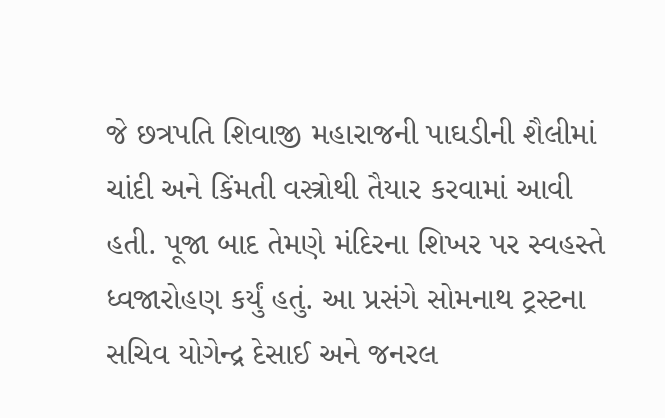જે છત્રપતિ શિવાજી મહારાજની પાઘડીની શૈલીમાં ચાંદી અને કિંમતી વસ્ત્રોથી તૈયાર કરવામાં આવી હતી. પૂજા બાદ તેમણે મંદિરના શિખર પર સ્વહસ્તે ધ્વજારોહણ કર્યું હતું. આ પ્રસંગે સોમનાથ ટ્રસ્ટના સચિવ યોગેન્દ્ર દેસાઈ અને જનરલ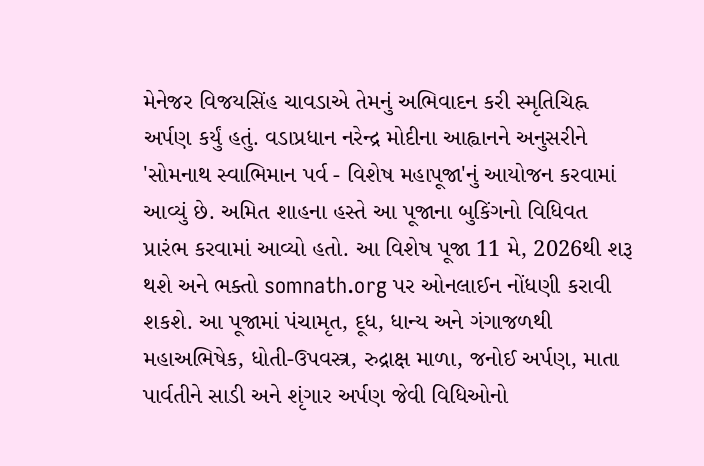મેનેજર વિજયસિંહ ચાવડાએ તેમનું અભિવાદન કરી સ્મૃતિચિહ્ન અર્પણ કર્યું હતું. વડાપ્રધાન નરેન્દ્ર મોદીના આહ્વાનને અનુસરીને 'સોમનાથ સ્વાભિમાન પર્વ - વિશેષ મહાપૂજા'નું આયોજન કરવામાં આવ્યું છે. અમિત શાહના હસ્તે આ પૂજાના બુકિંગનો વિધિવત પ્રારંભ કરવામાં આવ્યો હતો. આ વિશેષ પૂજા 11 મે, 2026થી શરૂ થશે અને ભક્તો somnath.org પર ઓનલાઈન નોંધણી કરાવી શકશે. આ પૂજામાં પંચામૃત, દૂધ, ધાન્ય અને ગંગાજળથી મહાઅભિષેક, ધોતી-ઉપવસ્ત્ર, રુદ્રાક્ષ માળા, જનોઈ અર્પણ, માતા પાર્વતીને સાડી અને શૃંગાર અર્પણ જેવી વિધિઓનો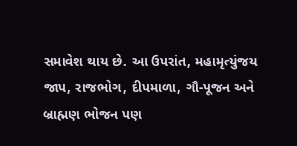સમાવેશ થાય છે. આ ઉપરાંત, મહામૃત્યુંજય જાપ, રાજભોગ, દીપમાળા, ગૌ-પૂજન અને બ્રાહ્મણ ભોજન પણ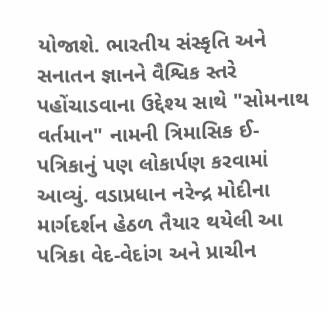યોજાશે. ભારતીય સંસ્કૃતિ અને સનાતન જ્ઞાનને વૈશ્વિક સ્તરે પહોંચાડવાના ઉદ્દેશ્ય સાથે "સોમનાથ વર્તમાન" નામની ત્રિમાસિક ઈ-પત્રિકાનું પણ લોકાર્પણ કરવામાં આવ્યું. વડાપ્રધાન નરેન્દ્ર મોદીના માર્ગદર્શન હેઠળ તૈયાર થયેલી આ પત્રિકા વેદ-વેદાંગ અને પ્રાચીન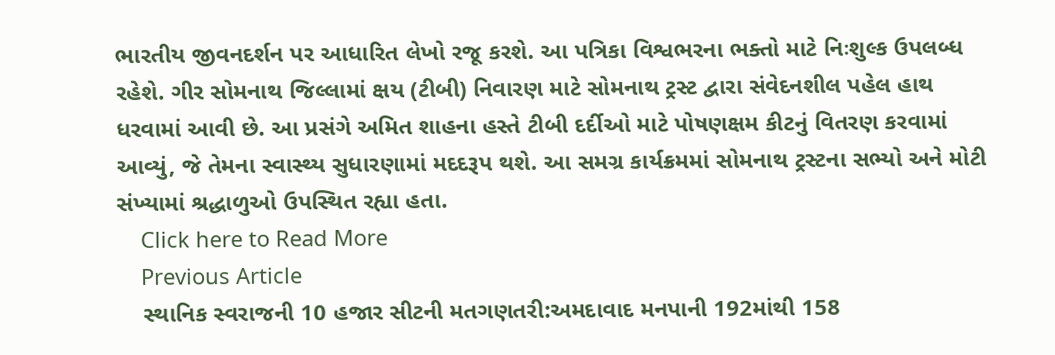ભારતીય જીવનદર્શન પર આધારિત લેખો રજૂ કરશે. આ પત્રિકા વિશ્વભરના ભક્તો માટે નિઃશુલ્ક ઉપલબ્ધ રહેશે. ગીર સોમનાથ જિલ્લામાં ક્ષય (ટીબી) નિવારણ માટે સોમનાથ ટ્રસ્ટ દ્વારા સંવેદનશીલ પહેલ હાથ ધરવામાં આવી છે. આ પ્રસંગે અમિત શાહના હસ્તે ટીબી દર્દીઓ માટે પોષણક્ષમ કીટનું વિતરણ કરવામાં આવ્યું, જે તેમના સ્વાસ્થ્ય સુધારણામાં મદદરૂપ થશે. આ સમગ્ર કાર્યક્રમમાં સોમનાથ ટ્રસ્ટના સભ્યો અને મોટી સંખ્યામાં શ્રદ્ધાળુઓ ઉપસ્થિત રહ્યા હતા.
    Click here to Read More
    Previous Article
    સ્થાનિક સ્વરાજની 10 હજાર સીટની મતગણતરી:અમદાવાદ મનપાની 192માંથી 158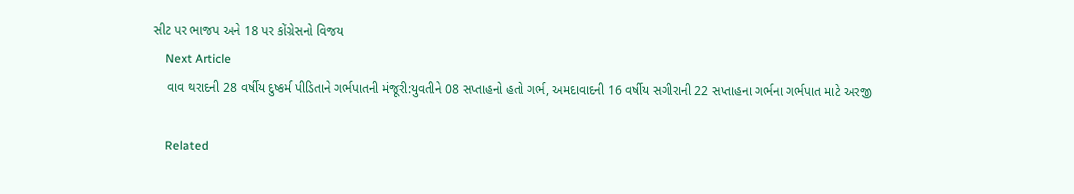સીટ પર ભાજપ અને 18 પર કોંગ્રેસનો વિજય
    Next Article
    વાવ થરાદની 28 વર્ષીય દુષ્કર્મ પીડિતાને ગર્ભપાતની મંજૂરી:યુવતીને 08 સપ્તાહનો હતો ગર્ભ, અમદાવાદની 16 વર્ષીય સગીરાની 22 સપ્તાહના ગર્ભના ગર્ભપાત માટે અરજી

    Related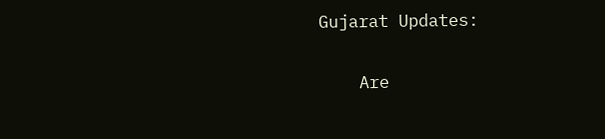Gujarat Updates:

    Are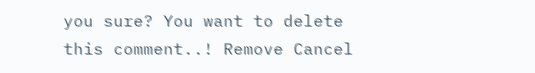you sure? You want to delete this comment..! Remove Cancel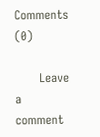Comments (0)

      Leave a comment